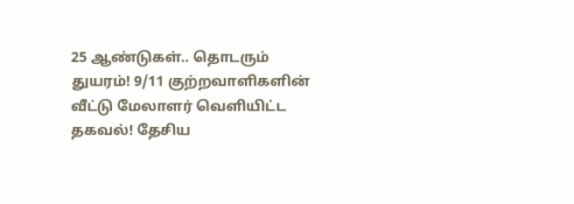25 ஆண்டுகள்.. தொடரும் துயரம்! 9/11 குற்றவாளிகளின் வீட்டு மேலாளர் வெளியிட்ட தகவல்! தேசிய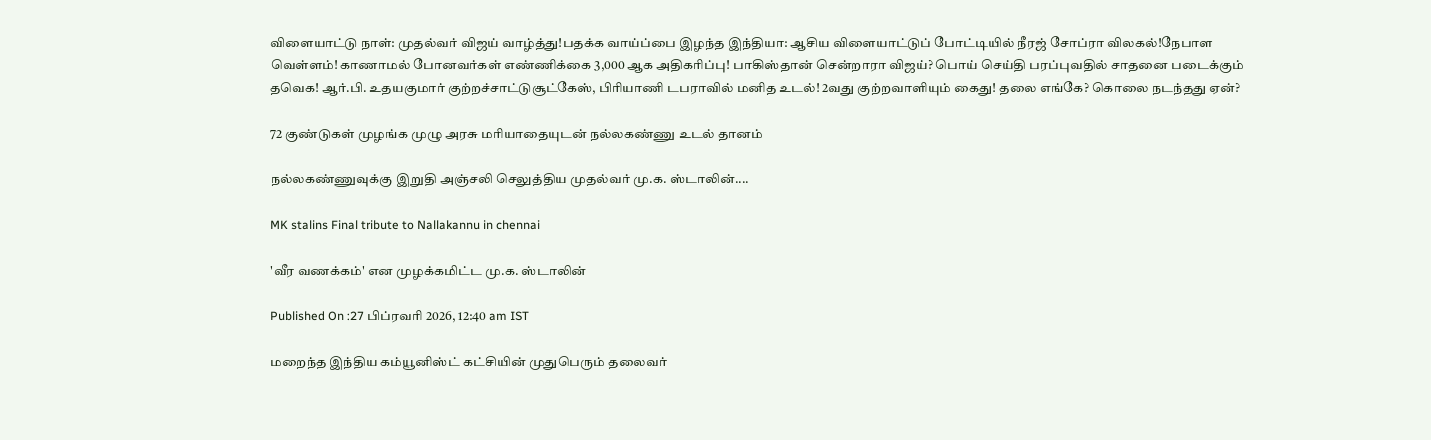விளையாட்டு நாள்: முதல்வர் விஜய் வாழ்த்து!பதக்க வாய்ப்பை இழந்த இந்தியா: ஆசிய விளையாட்டுப் போட்டியில் நீரஜ் சோப்ரா விலகல்!நேபாள வெள்ளம்! காணாமல் போனவர்கள் எண்ணிக்கை 3,000 ஆக அதிகரிப்பு! பாகிஸ்தான் சென்றாரா விஜய்? பொய் செய்தி பரப்புவதில் சாதனை படைக்கும் தவெக! ஆர்.பி. உதயகுமார் குற்றச்சாட்டுசூட்கேஸ், பிரியாணி டபராவில் மனித உடல்! 2வது குற்றவாளியும் கைது! தலை எங்கே? கொலை நடந்தது ஏன்?

72 குண்டுகள் முழங்க முழு அரசு மரியாதையுடன் நல்லகண்ணு உடல் தானம்

நல்லகண்ணுவுக்கு இறுதி அஞ்சலி செலுத்திய முதல்வர் மு.க. ஸ்டாலின்....

MK stalins Final tribute to Nallakannu in chennai

'வீர வணக்கம்' என முழக்கமிட்ட மு.க. ஸ்டாலின்

Published On :27 பிப்ரவரி 2026, 12:40 am IST

மறைந்த இந்திய கம்யூனிஸ்ட் கட்சியின் முதுபெரும் தலைவர்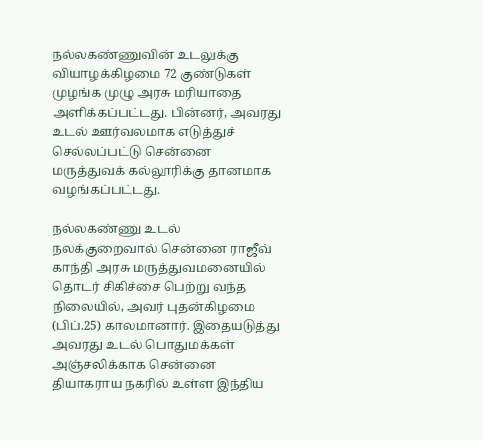நல்லகண்ணுவின் உடலுக்கு வியாழக்கிழமை 72 குண்டுகள் முழங்க முழு அரசு மரியாதை அளிக்கப்பட்டது. பின்னர், அவரது உடல் ஊர்வலமாக எடுத்துச் செல்லப்பட்டு சென்னை மருத்துவக் கல்லூரிக்கு தானமாக வழங்கப்பட்டது.

நல்லகண்ணு உடல் நலக்குறைவால் சென்னை ராஜீவ் காந்தி அரசு மருத்துவமனையில் தொடர் சிகிச்சை பெற்று வந்த நிலையில், அவர் புதன்கிழமை (பிப்.25) காலமானார். இதையடுத்து அவரது உடல் பொதுமக்கள் அஞ்சலிக்காக சென்னை தியாகராய நகரில் உள்ள இந்திய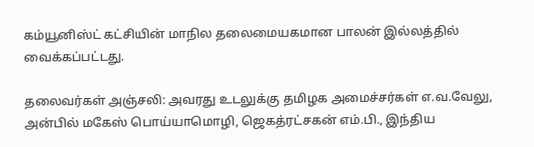கம்யூனிஸ்ட் கட்சியின் மாநில தலைமையகமான பாலன் இல்லத்தில் வைக்கப்பட்டது.

தலைவர்கள் அஞ்சலி: அவரது உடலுக்கு தமிழக அமைச்சர்கள் எ.வ.வேலு, அன்பில் மகேஸ் பொய்யாமொழி, ஜெகத்ரட்சகன் எம்.பி., இந்திய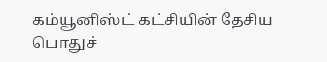கம்யூனிஸ்ட் கட்சியின் தேசிய பொதுச்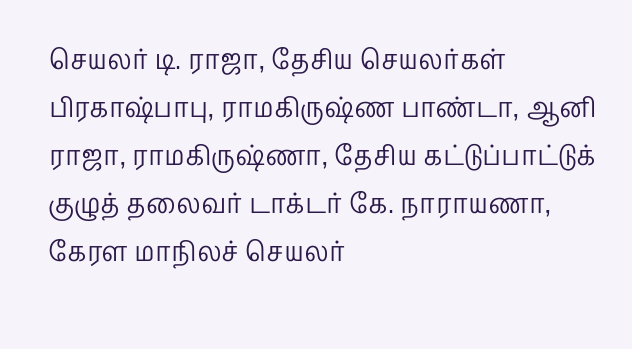செயலர் டி. ராஜா, தேசிய செயலர்கள் பிரகாஷ்பாபு, ராமகிருஷ்ண பாண்டா, ஆனி ராஜா, ராமகிருஷ்ணா, தேசிய கட்டுப்பாட்டுக் குழுத் தலைவர் டாக்டர் கே. நாராயணா, கேரள மாநிலச் செயலர்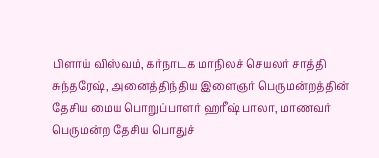பிளாய் விஸ்வம், கர்நாடக மாநிலச் செயலர் சாத்தி சுந்தரேஷ், அனைத்திந்திய இளைஞர் பெருமன்றத்தின் தேசிய மைய பொறுப்பாளர் ஹரீஷ் பாலா, மாணவர் பெருமன்ற தேசிய பொதுச்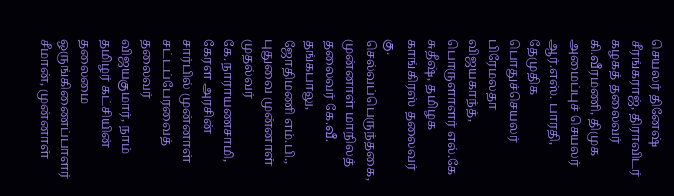செயலர் தினேஷ் சீரங்கராஜ், திராவிடர் கழகத் தலைவர் கி.வீரமணி, திமுக அமைப்புச் செயலர் ஆர்.எஸ். பாரதி, தேமுதிக பொதுச்செயலர் பிரேமலதா விஜயகாந்த், பொருளாளர் எல்.கே சுதீஷ், தமிழக காங்கிரஸ் தலைவர் கு. செல்வப்பெருந்தகை, முன்னாள் மாநிலத் தலைவர் கே.வீ. தங்கபாலு, ஜோதிமணி எம்.பி., புதுவை முன்னாள் முதல்வர் கே.நாராயணசாமி, கேரள அரசின் சார்பில் முன்னாள் சட்டப்பேரவைத் தலைவர் விஜயகுமார், நாம் தமிழர் கட்சியின் தலைமை ஒருங்கிணைப்பாளர் சீமான், முன்னாள்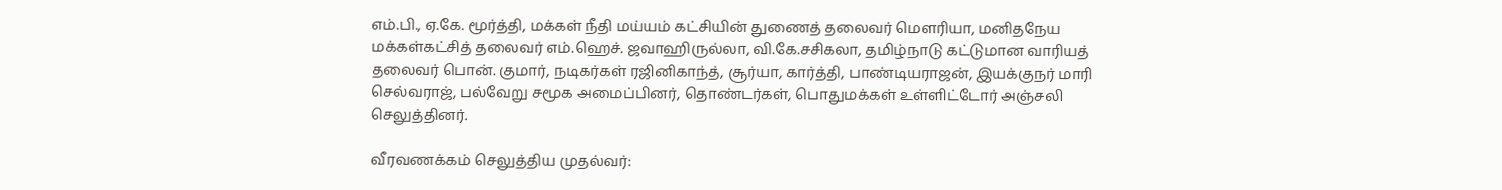எம்.பி., ஏ.கே. மூர்த்தி, மக்கள் நீதி மய்யம் கட்சியின் துணைத் தலைவர் மௌரியா, மனிதநேய மக்கள்கட்சித் தலைவர் எம்.ஹெச். ஜவாஹிருல்லா, வி.கே.சசிகலா, தமிழ்நாடு கட்டுமான வாரியத் தலைவர் பொன். குமார், நடிகர்கள் ரஜினிகாந்த், சூர்யா, கார்த்தி, பாண்டியராஜன், இயக்குநர் மாரி செல்வராஜ், பல்வேறு சமூக அமைப்பினர், தொண்டர்கள், பொதுமக்கள் உள்ளிட்டோர் அஞ்சலி செலுத்தினர்.

வீரவணக்கம் செலுத்திய முதல்வர்: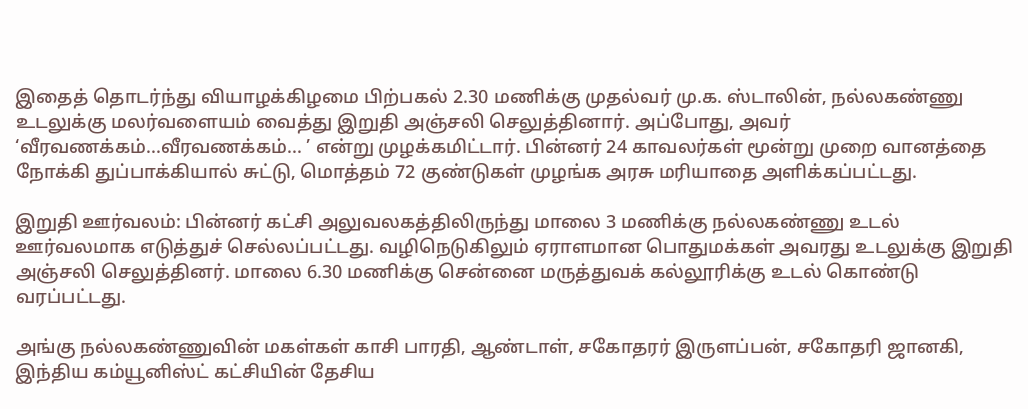இதைத் தொடர்ந்து வியாழக்கிழமை பிற்பகல் 2.30 மணிக்கு முதல்வர் மு.க. ஸ்டாலின், நல்லகண்ணு உடலுக்கு மலர்வளையம் வைத்து இறுதி அஞ்சலி செலுத்தினார். அப்போது, அவர் ‘வீரவணக்கம்...வீரவணக்கம்... ’ என்று முழக்கமிட்டார். பின்னர் 24 காவலர்கள் மூன்று முறை வானத்தை நோக்கி துப்பாக்கியால் சுட்டு, மொத்தம் 72 குண்டுகள் முழங்க அரசு மரியாதை அளிக்கப்பட்டது.

இறுதி ஊர்வலம்: பின்னர் கட்சி அலுவலகத்திலிருந்து மாலை 3 மணிக்கு நல்லகண்ணு உடல் ஊர்வலமாக எடுத்துச் செல்லப்பட்டது. வழிநெடுகிலும் ஏராளமான பொதுமக்கள் அவரது உடலுக்கு இறுதி அஞ்சலி செலுத்தினர். மாலை 6.30 மணிக்கு சென்னை மருத்துவக் கல்லூரிக்கு உடல் கொண்டு வரப்பட்டது.

அங்கு நல்லகண்ணுவின் மகள்கள் காசி பாரதி, ஆண்டாள், சகோதரர் இருளப்பன், சகோதரி ஜானகி, இந்திய கம்யூனிஸ்ட் கட்சியின் தேசிய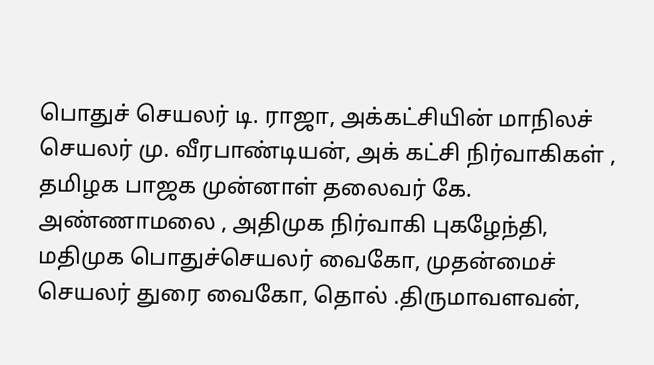பொதுச் செயலர் டி. ராஜா, அக்கட்சியின் மாநிலச் செயலர் மு. வீரபாண்டியன், அக் கட்சி நிர்வாகிகள் , தமிழக பாஜக முன்னாள் தலைவர் கே. அண்ணாமலை , அதிமுக நிர்வாகி புகழேந்தி, மதிமுக பொதுச்செயலர் வைகோ, முதன்மைச் செயலர் துரை வைகோ, தொல் .திருமாவளவன்,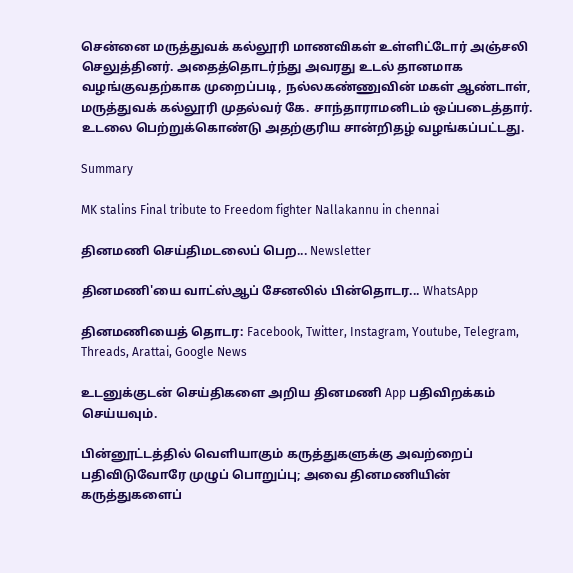சென்னை மருத்துவக் கல்லூரி மாணவிகள் உள்ளிட்டோர் அஞ்சலி செலுத்தினர். அதைத்தொடர்ந்து அவரது உடல் தானமாக வழங்குவதற்காக முறைப்படி, நல்லகண்ணுவின் மகள் ஆண்டாள், மருத்துவக் கல்லூரி முதல்வர் கே. சாந்தாராமனிடம் ஒப்படைத்தார். உடலை பெற்றுக்கொண்டு அதற்குரிய சான்றிதழ் வழங்கப்பட்டது.

Summary

MK stalins Final tribute to Freedom fighter Nallakannu in chennai

தினமணி செய்திமடலைப் பெற... Newsletter

தினமணி'யை வாட்ஸ்ஆப் சேனலில் பின்தொடர... WhatsApp

தினமணியைத் தொடர: Facebook, Twitter, Instagram, Youtube, Telegram, Threads, Arattai, Google News

உடனுக்குடன் செய்திகளை அறிய தினமணி App பதிவிறக்கம் செய்யவும்.

பின்னூட்டத்தில் வெளியாகும் கருத்துகளுக்கு அவற்றைப் பதிவிடுவோரே முழுப் பொறுப்பு; அவை தினமணியின் கருத்துகளைப்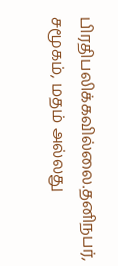பிரதிபலிக்கவில்லை.தனிநபர், சமூகம், மதம் அல்லது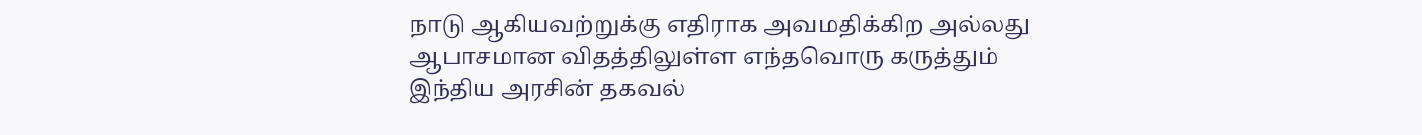நாடு ஆகியவற்றுக்கு எதிராக அவமதிக்கிற அல்லது ஆபாசமான விதத்திலுள்ள எந்தவொரு கருத்தும் இந்திய அரசின் தகவல்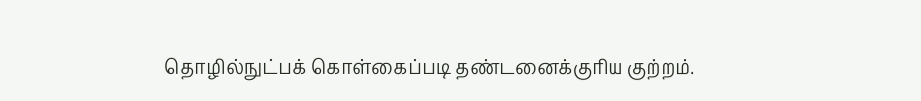தொழில்நுட்பக் கொள்கைப்படி தண்டனைக்குரிய குற்றம்.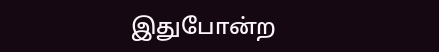இதுபோன்ற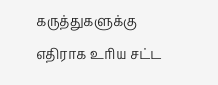கருத்துகளுக்கு எதிராக உரிய சட்ட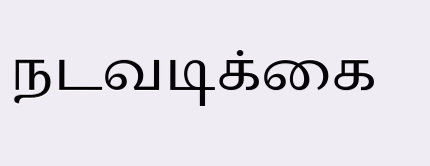நடவடிக்கை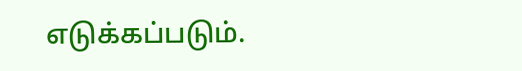எடுக்கப்படும்.